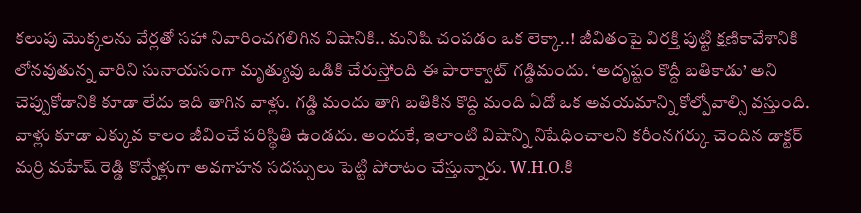కలుపు మొక్కలను వేర్లతో సహా నివారించగలిగిన విషానికి.. మనిషి చంపడం ఒక లెక్కా..! జీవితంపై విరక్తి పుట్టి క్షణికావేశానికి లోనవుతున్న వారిని సునాయసంగా మృత్యువు ఒడికి చేరుస్తోంది ఈ పారాక్వాట్ గడ్డిమందు. ‘అదృష్టం కొద్దీ బతికాడు’ అని చెప్పుకోడానికి కూడా లేదు ఇది తాగిన వాళ్లు. గడ్డి మందు తాగి బతికిన కొద్ది మంది ఏదో ఒక అవయమాన్ని కోల్పోవాల్సి వస్తుంది. వాళ్లు కూడా ఎక్కువ కాలం జీవించే పరిస్థితి ఉండదు. అందుకే, ఇలాంటి విషాన్ని నిషేధించాలని కరీంనగర్కు చెందిన డాక్టర్ మర్రి మహేష్ రెడ్డి కొన్నేళ్లుగా అవగాహన సదస్సులు పెట్టి పోరాటం చేస్తున్నారు. W.H.O.కి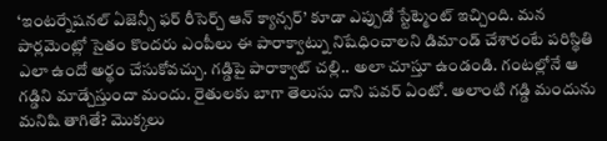‘ఇంటర్నేషనల్ ఏజెన్సీ ఫర్ రీసెర్చ్ ఆన్ క్యాన్సర్’ కూడా ఎప్పుడో స్టేట్మెంట్ ఇచ్చింది. మన పార్లమెంట్లో సైతం కొందరు ఎంపీలు ఈ పారాక్వాట్ను నిషేధించాలని డిమాండ్ చేశారంటే పరిస్థితి ఎలా ఉందో అర్థం చేసుకోవచ్చు. గడ్డిపై పారాక్వాట్ చల్లి.. అలా చూస్తూ ఉండండి. గంటల్లోనే ఆ గడ్డిని మాడ్చేస్తుందా మందు. రైతులకు బాగా తెలుసు దాని పవర్ ఏంటో. అలాంటి గడ్డి మందును మనిషి తాగితే? మొక్కలు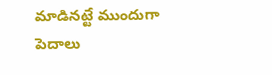మాడినట్టే ముందుగా పెదాలు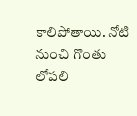కాలిపోతాయి. నోటి నుంచి గొంతు లోపలి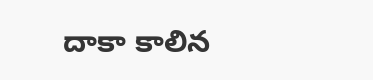దాకా కాలిన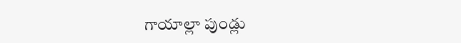గాయాల్లా పుండ్లు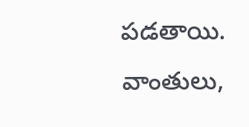పడతాయి. వాంతులు,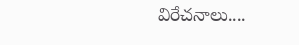విరేచనాలు....